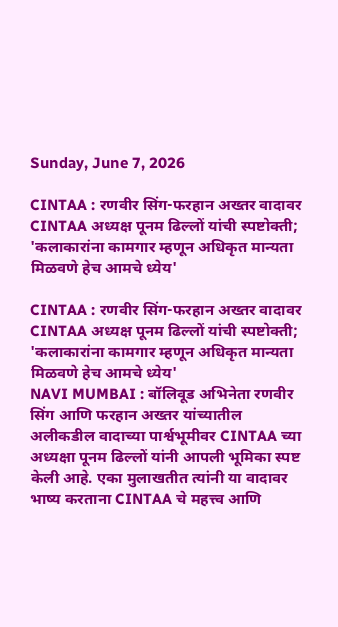Sunday, June 7, 2026

CINTAA : रणवीर सिंग-फरहान अख्तर वादावर CINTAA अध्यक्ष पूनम ढिल्लों यांची स्पष्टोक्ती; 'कलाकारांना कामगार म्हणून अधिकृत मान्यता मिळवणे हेच आमचे ध्येय'

CINTAA : रणवीर सिंग-फरहान अख्तर वादावर CINTAA अध्यक्ष पूनम ढिल्लों यांची स्पष्टोक्ती; 'कलाकारांना कामगार म्हणून अधिकृत मान्यता मिळवणे हेच आमचे ध्येय'
NAVI MUMBAI : बॉलिवूड अभिनेता रणवीर सिंग आणि फरहान अख्तर यांच्यातील अलीकडील वादाच्या पार्श्वभूमीवर CINTAA च्या अध्यक्षा पूनम ढिल्लों यांनी आपली भूमिका स्पष्ट केली आहे. एका मुलाखतीत त्यांनी या वादावर भाष्य करताना CINTAA चे महत्त्व आणि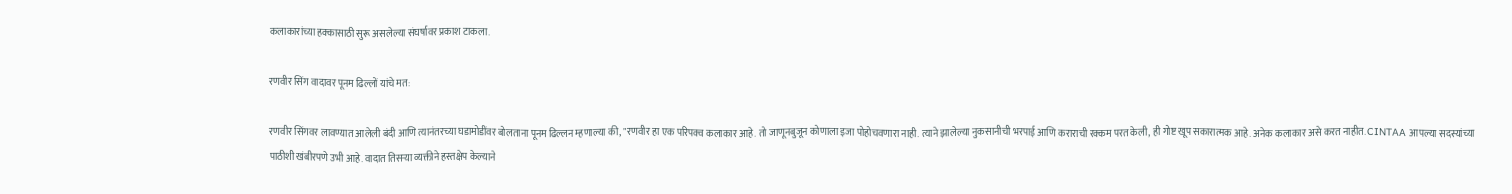कलाकारांच्या हक्कासाठी सुरू असलेल्या संघर्षावर प्रकाश टाकला.

रणवीर सिंग वादावर पूनम ढिल्लों यांचे मत:

रणवीर सिंगवर लावण्यात आलेली बंदी आणि त्यानंतरच्या घडामोडींवर बोलताना पूनम ढिल्लन म्हणाल्या की, "रणवीर हा एक परिपक्व कलाकार आहे. तो जाणूनबुजून कोणाला इजा पोहोचवणारा नाही. त्याने झालेल्या नुकसानीची भरपाई आणि कराराची रक्कम परत केली, ही गोष्ट खूप सकारात्मक आहे. अनेक कलाकार असे करत नाहीत. CINTAA आपल्या सदस्यांच्या पाठीशी खंबीरपणे उभी आहे. वादात तिसऱ्या व्यक्तीने हस्तक्षेप केल्याने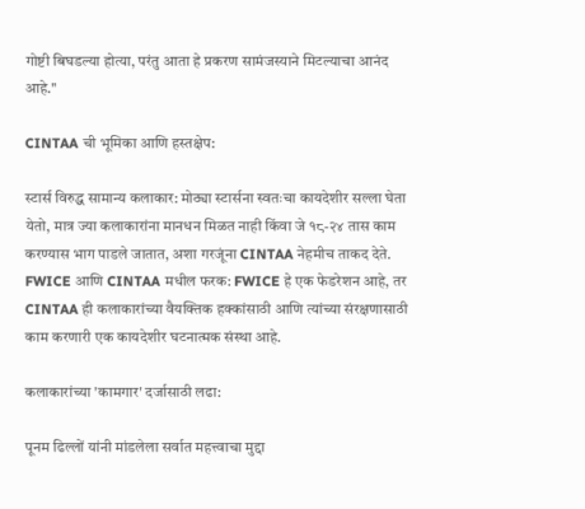गोष्टी बिघडल्या होत्या, परंतु आता हे प्रकरण सामंजस्याने मिटल्याचा आनंद आहे."

CINTAA ची भूमिका आणि हस्तक्षेप:

स्टार्स विरुद्ध सामान्य कलाकार: मोठ्या स्टार्सना स्वतःचा कायदेशीर सल्ला घेता येतो, मात्र ज्या कलाकारांना मानधन मिळत नाही किंवा जे १८-२४ तास काम करण्यास भाग पाडले जातात, अशा गरजूंना CINTAA नेहमीच ताकद देते. FWICE आणि CINTAA मधील फरक: FWICE हे एक फेडरेशन आहे, तर CINTAA ही कलाकारांच्या वैयक्तिक हक्कांसाठी आणि त्यांच्या संरक्षणासाठी काम करणारी एक कायदेशीर घटनात्मक संस्था आहे.

कलाकारांच्या 'कामगार' दर्जासाठी लढा:

पूनम ढिल्लों यांनी मांडलेला सर्वात महत्त्वाचा मुद्दा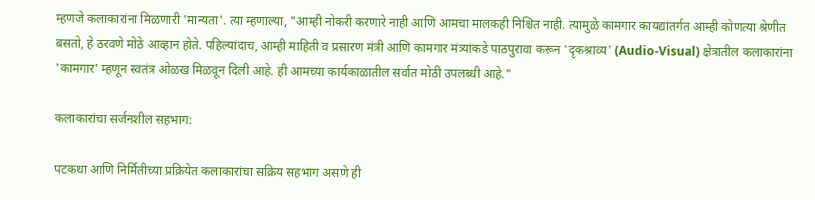म्हणजे कलाकारांना मिळणारी 'मान्यता'. त्या म्हणाल्या, "आम्ही नोकरी करणारे नाही आणि आमचा मालकही निश्चित नाही. त्यामुळे कामगार कायद्यांतर्गत आम्ही कोणत्या श्रेणीत बसतो, हे ठरवणे मोठे आव्हान होते. पहिल्यांदाच, आम्ही माहिती व प्रसारण मंत्री आणि कामगार मंत्र्यांकडे पाठपुरावा करून 'दृकश्राव्य' (Audio-Visual) क्षेत्रातील कलाकारांना 'कामगार' म्हणून स्वतंत्र ओळख मिळवून दिली आहे. ही आमच्या कार्यकाळातील सर्वात मोठी उपलब्धी आहे."

कलाकारांचा सर्जनशील सहभाग:

पटकथा आणि निर्मितीच्या प्रक्रियेत कलाकारांचा सक्रिय सहभाग असणे ही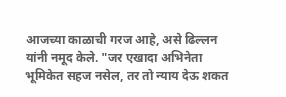आजच्या काळाची गरज आहे, असे ढिल्लन यांनी नमूद केले. "जर एखादा अभिनेता भूमिकेत सहज नसेल, तर तो न्याय देऊ शकत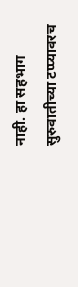नाही. हा सहभाग सुरुवातीच्या टप्प्यावरच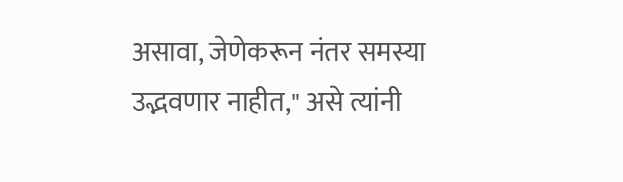असावा, जेणेकरून नंतर समस्या उद्भवणार नाहीत," असे त्यांनी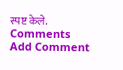स्पष्ट केले.
Comments
Add Comment